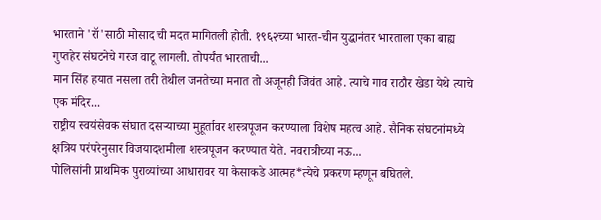भारताने 'रॉ'साठी मोसाद ची मदत मागितली होती. १९६२च्या भारत-चीन युद्धानंतर भारताला एका बाह्य गुप्तहेर संघटनेचे गरज वाटू लागली. तोपर्यंत भारताची...
मान सिंह हयात नसला तरी तेथील जनतेच्या मनात तो अजूनही जिवंत आहे. त्याचे गाव राठौर खेडा येथे त्याचे एक मंदिर...
राष्ट्रीय स्वयंसेवक संघात दसऱ्याच्या मुहूर्तावर शस्त्रपूजन करण्याला विशेष महत्व आहे. सैनिक संघटनांमध्ये क्षत्रिय परंपरेनुसार विजयादशमीला शस्त्रपूजन करण्यात येते. नवरात्रीच्या नऊ...
पोलिसांनी प्राथमिक पुराव्यांच्या आधारावर या केसाकडे आत्मह*त्येचे प्रकरण म्हणून बघितले.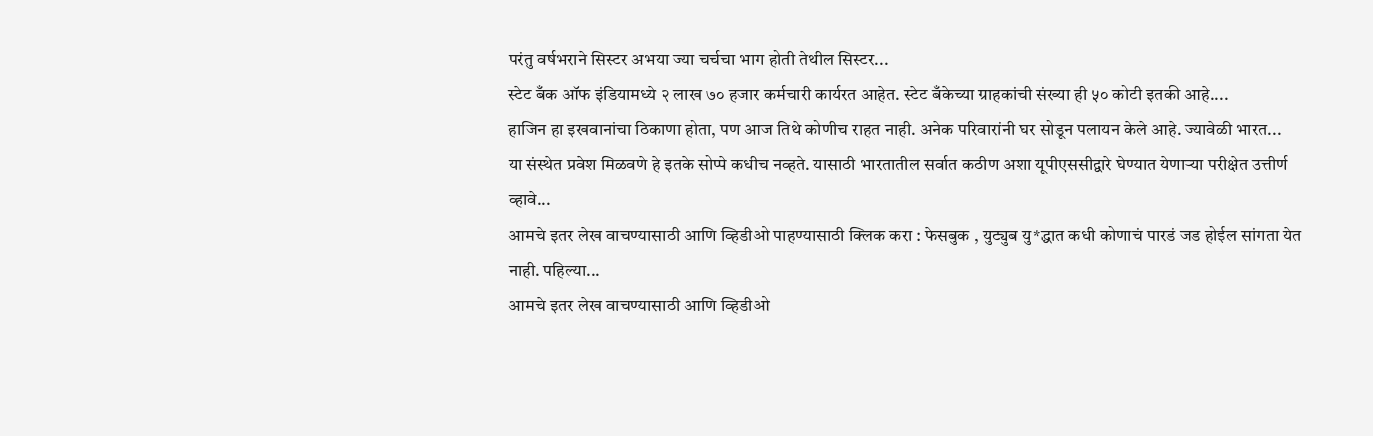परंतु वर्षभराने सिस्टर अभया ज्या चर्चचा भाग होती तेथील सिस्टर...
स्टेट बँक ऑफ इंडियामध्ये २ लाख ७० हजार कर्मचारी कार्यरत आहेत. स्टेट बँकेच्या ग्राहकांची संख्या ही ५० कोटी इतकी आहे....
हाजिन हा इखवानांचा ठिकाणा होता, पण आज तिथे कोणीच राहत नाही. अनेक परिवारांनी घर सोडून पलायन केले आहे. ज्यावेळी भारत...
या संस्थेत प्रवेश मिळवणे हे इतके सोप्पे कधीच नव्हते. यासाठी भारतातील सर्वात कठीण अशा यूपीएससीद्वारे घेण्यात येणाऱ्या परीक्षेत उत्तीर्ण व्हावे...
आमचे इतर लेख वाचण्यासाठी आणि व्हिडीओ पाहण्यासाठी क्लिक करा : फेसबुक , युट्युब यु*द्धात कधी कोणाचं पारडं जड होईल सांगता येत नाही. पहिल्या...
आमचे इतर लेख वाचण्यासाठी आणि व्हिडीओ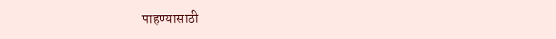पाहण्यासाठी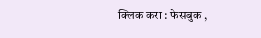क्लिक करा : फेसबुक ,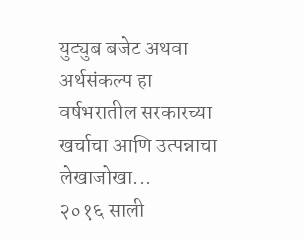युट्युब बजेट अथवा अर्थसंकल्प हा वर्षभरातील सरकारच्या खर्चाचा आणि उत्पन्नाचा लेखाजोखा...
२०१६ साली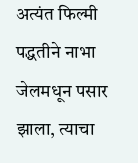अत्यंत फिल्मी पद्धतीने नाभा जेलमधून पसार झाला, त्याचा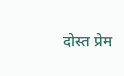दोस्त प्रेम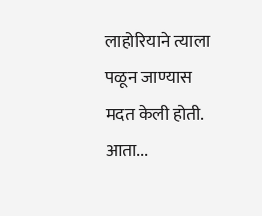लाहोरियाने त्याला पळून जाण्यास मदत केली होती. आता...